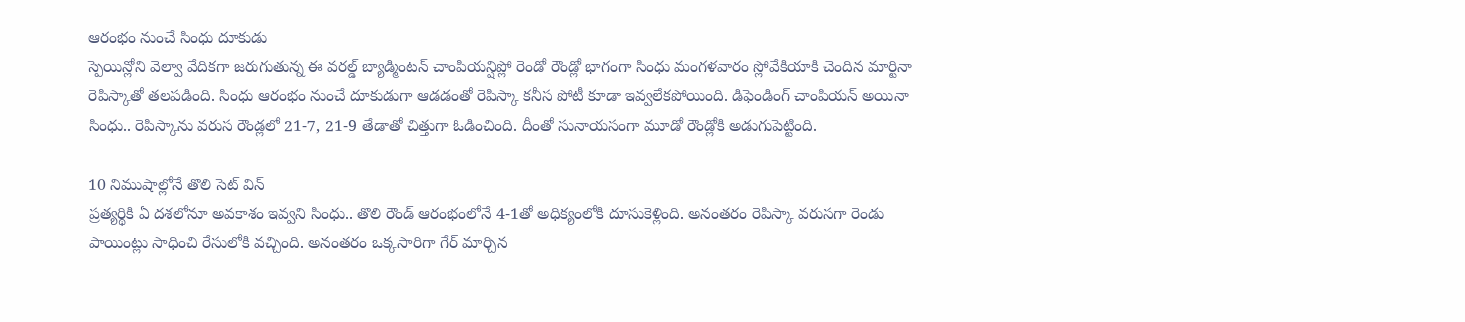ఆరంభం నుంచే సింధు దూకుడు
స్పెయిన్లోని వెల్వా వేదికగా జరుగుతున్న ఈ వరల్డ్ బ్యాడ్మింటన్ చాంపియన్షిప్లో రెండో రౌండ్లో భాగంగా సింధు మంగళవారం స్లోవేకియాకి చెందిన మార్టినా రెపిస్కాతో తలపడింది. సింధు ఆరంభం నుంచే దూకుడుగా ఆడడంతో రెపిస్కా కనీస పోటీ కూడా ఇవ్వలేకపోయింది. డిఫెండింగ్ చాంపియన్ అయినా సింధు.. రెపిస్కాను వరుస రౌండ్లలో 21-7, 21-9 తేడాతో చిత్తుగా ఓడించింది. దీంతో సునాయసంగా మూడో రౌండ్లోకి అడుగుపెట్టింది.

10 నిముషాల్లోనే తొలి సెట్ విన్
ప్రత్యర్థికి ఏ దశలోనూ అవకాశం ఇవ్వని సింధు.. తొలి రౌండ్ ఆరంభంలోనే 4-1తో అధిక్యంలోకి దూసుకెళ్లింది. అనంతరం రెపిస్కా వరుసగా రెండు పాయింట్లు సాధించి రేసులోకి వచ్చింది. అనంతరం ఒక్కసారిగా గేర్ మార్చిన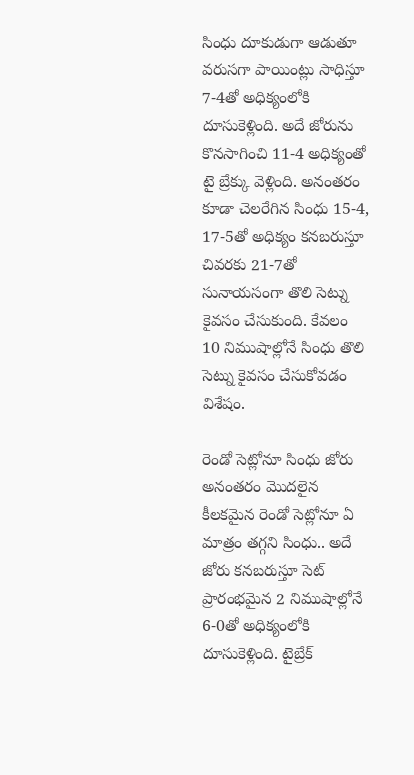సింధు దూకుడుగా ఆడుతూ వరుసగా పాయింట్లు సాధిస్తూ 7-4తో అధిక్యంలోకి దూసుకెళ్లింది. అదే జోరును కొనసాగించి 11-4 అధిక్యంతో టై బ్రేక్కు వెళ్లింది. అనంతరం కూడా చెలరేగిన సింధు 15-4, 17-5తో అధిక్యం కనబరుస్తూ చివరకు 21-7తో సునాయసంగా తొలి సెట్ను కైవసం చేసుకుంది. కేవలం 10 నిముషాల్లోనే సింధు తొలి సెట్ను కైవసం చేసుకోవడం విశేషం.

రెండో సెట్లోనూ సింధు జోరు
అనంతరం మొదలైన కీలకమైన రెండో సెట్లోనూ ఏ మాత్రం తగ్గని సింధు.. అదే జోరు కనబరుస్తూ సెట్ ప్రారంభమైన 2 నిముషాల్లోనే 6-0తో అధిక్యంలోకి దూసుకెళ్లింది. టైబ్రేక్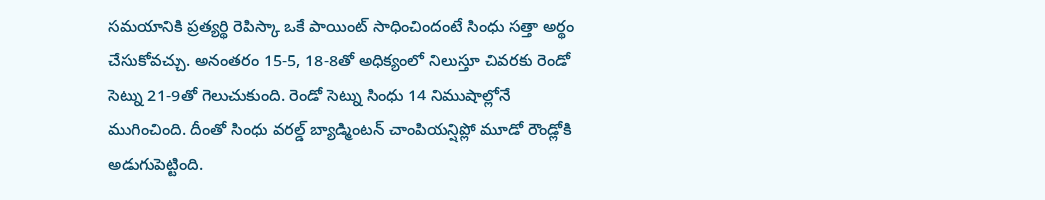సమయానికి ప్రత్యర్థి రెపిస్కా ఒకే పాయింట్ సాధించిందంటే సింధు సత్తా అర్థం చేసుకోవచ్చు. అనంతరం 15-5, 18-8తో అధిక్యంలో నిలుస్తూ చివరకు రెండో సెట్ను 21-9తో గెలుచుకుంది. రెండో సెట్ను సింధు 14 నిముషాల్లోనే ముగించింది. దీంతో సింధు వరల్డ్ బ్యాడ్మింటన్ చాంపియన్షిప్లో మూడో రౌండ్లోకి అడుగుపెట్టింది.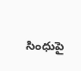సింధుపై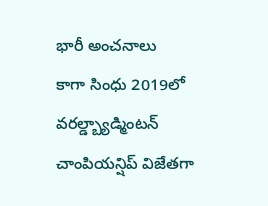భారీ అంచనాలు
కాగా సింధు 2019లో వరల్డ్బ్యాడ్మింటన్ చాంపియన్షిప్ విజేతగా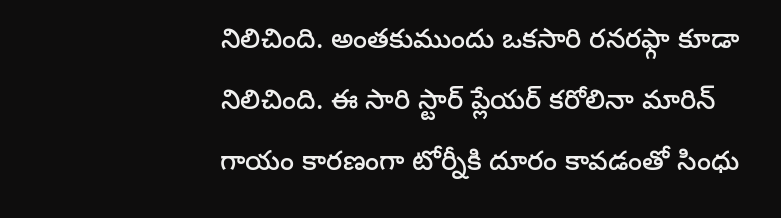నిలిచింది. అంతకుముందు ఒకసారి రనరఫ్గా కూడా నిలిచింది. ఈ సారి స్టార్ ప్లేయర్ కరోలినా మారిన్ గాయం కారణంగా టోర్నీకి దూరం కావడంతో సింధు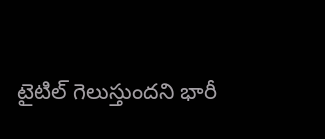టైటిల్ గెలుస్తుందని భారీ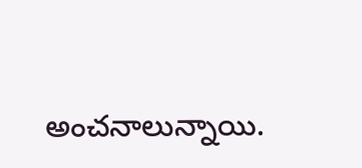అంచనాలున్నాయి.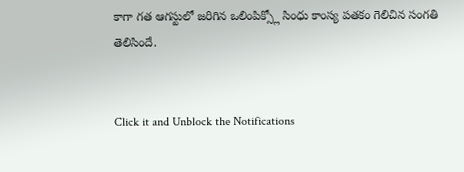కాగా గత ఆగస్టులో జరిగిన ఒలింపిక్స్లో సింధు కాంస్య పతకం గెలిచిన సంగతి తెలిసిందే.


Click it and Unblock the Notifications